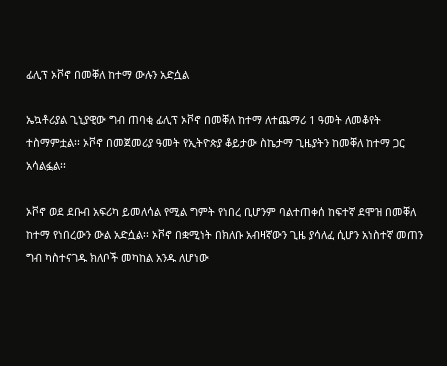ፊሊፕ ኦቮኖ በመቐለ ከተማ ውሉን አድሷል

ኤኳቶሪያል ጊኒያዊው ግብ ጠባቂ ፊሊፕ ኦቮኖ በመቐለ ከተማ ለተጨማሪ 1 ዓመት ለመቆየት ተስማምቷል፡፡ ኦቮኖ በመጀመሪያ ዓመት የኢትዮጵያ ቆይታው ስኬታማ ጊዜያትን ከመቐለ ከተማ ጋር አሳልፏል፡፡

ኦቮኖ ወደ ደቡብ አፍሪካ ይመለሳል የሚል ግምት የነበረ ቢሆንም ባልተጠቀሰ ከፍተኛ ደሞዝ በመቐለ ከተማ የነበረውን ውል አድሷል፡፡ ኦቮኖ በቋሚነት በክለቡ አብዛኛውን ጊዜ ያሳለፈ ሲሆን አነስተኛ መጠን ግብ ካስተናገዱ ክለቦች መካከል አንዱ ለሆነው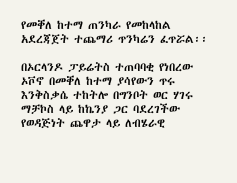የመቐለ ከተማ ጠንካራ የመከላከል አደረጃጀት ተጨማሪ ጥንካሬን ፈጥሯል፡፡

በኦርላንዶ ፓይሬትስ ተጠባባቂ የነበረው ኦቮኖ በመቐለ ከተማ ያሳየውን ጥሩ እንቅስቃሴ ተከትሎ በግንቦት ወር ሃገሩ ማቻኮስ ላይ ከኬንያ ጋር ባደረገችው የወዳጅነት ጨዋታ ላይ ለብሄራዊ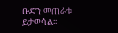ቡድን መጠራቱ ይታወሳል፡፡